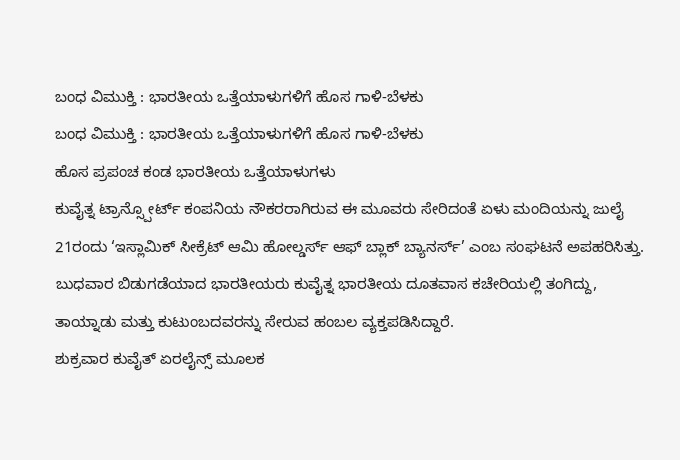ಬಂಧ ವಿಮುಕ್ತಿ : ಭಾರತೀಯ ಒತ್ತೆಯಾಳುಗಳಿಗೆ ಹೊಸ ಗಾಳಿ-ಬೆಳಕು
ಬಂಧ ವಿಮುಕ್ತಿ : ಭಾರತೀಯ ಒತ್ತೆಯಾಳುಗಳಿಗೆ ಹೊಸ ಗಾಳಿ-ಬೆಳಕು
ಹೊಸ ಪ್ರಪಂಚ ಕಂಡ ಭಾರತೀಯ ಒತ್ತೆಯಾಳುಗಳು
ಕುವೈತ್ನ ಟ್ರಾನ್ಸ್ಪೋರ್ಟ್ ಕಂಪನಿಯ ನೌಕರರಾಗಿರುವ ಈ ಮೂವರು ಸೇರಿದಂತೆ ಏಳು ಮಂದಿಯನ್ನು ಜುಲೈ 21ರಂದು ‘ಇಸ್ಲಾಮಿಕ್ ಸೀಕ್ರೆಟ್ ಆಮಿ ಹೋಲ್ಡರ್ಸ್ ಆಫ್ ಬ್ಲಾಕ್ ಬ್ಯಾನರ್ಸ್’ ಎಂಬ ಸಂಘಟನೆ ಅಪಹರಿಸಿತ್ತು. ಬುಧವಾರ ಬಿಡುಗಡೆಯಾದ ಭಾರತೀಯರು ಕುವೈತ್ನ ಭಾರತೀಯ ದೂತವಾಸ ಕಚೇರಿಯಲ್ಲಿ ತಂಗಿದ್ದು, ತಾಯ್ನಾಡು ಮತ್ತು ಕುಟುಂಬದವರನ್ನು ಸೇರುವ ಹಂಬಲ ವ್ಯಕ್ತಪಡಿಸಿದ್ದಾರೆ.
ಶುಕ್ರವಾರ ಕುವೈತ್ ಏರಲೈನ್ಸ್ ಮೂಲಕ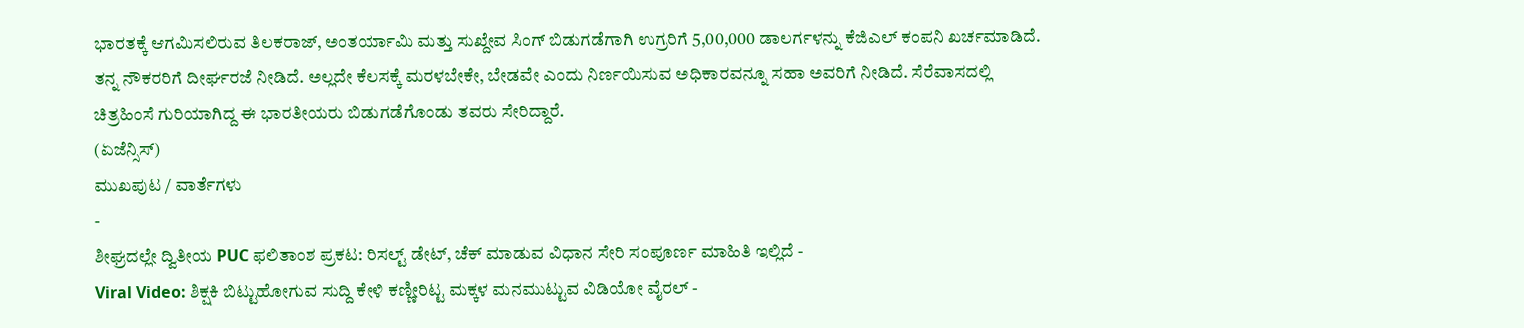ಭಾರತಕ್ಕೆ ಆಗಮಿಸಲಿರುವ ತಿಲಕರಾಜ್, ಅಂತರ್ಯಾಮಿ ಮತ್ತು ಸುಖ್ದೇವ ಸಿಂಗ್ ಬಿಡುಗಡೆಗಾಗಿ ಉಗ್ರರಿಗೆ 5,00,000 ಡಾಲರ್ಗಳನ್ನು ಕೆಜಿಎಲ್ ಕಂಪನಿ ಖರ್ಚಮಾಡಿದೆ. ತನ್ನ ನೌಕರರಿಗೆ ದೀರ್ಘರಜೆ ನೀಡಿದೆ. ಅಲ್ಲದೇ ಕೆಲಸಕ್ಕೆ ಮರಳಬೇಕೇ, ಬೇಡವೇ ಎಂದು ನಿರ್ಣಯಿಸುವ ಅಧಿಕಾರವನ್ನೂ ಸಹಾ ಅವರಿಗೆ ನೀಡಿದೆ. ಸೆರೆವಾಸದಲ್ಲಿ ಚಿತ್ರಹಿಂಸೆ ಗುರಿಯಾಗಿದ್ದ ಈ ಭಾರತೀಯರು ಬಿಡುಗಡೆಗೊಂಡು ತವರು ಸೇರಿದ್ದಾರೆ.
(ಏಜೆನ್ಸಿಸ್)
ಮುಖಪುಟ / ವಾರ್ತೆಗಳು
-
ಶೀಘ್ರದಲ್ಲೇ ದ್ವಿತೀಯ PUC ಫಲಿತಾಂಶ ಪ್ರಕಟ: ರಿಸಲ್ಟ್ ಡೇಟ್, ಚೆಕ್ ಮಾಡುವ ವಿಧಾನ ಸೇರಿ ಸಂಪೂರ್ಣ ಮಾಹಿತಿ ಇಲ್ಲಿದೆ -
Viral Video: ಶಿಕ್ಷಕಿ ಬಿಟ್ಟುಹೋಗುವ ಸುದ್ದಿ ಕೇಳಿ ಕಣ್ಣೀರಿಟ್ಟ ಮಕ್ಕಳ ಮನಮುಟ್ಟುವ ವಿಡಿಯೋ ವೈರಲ್ -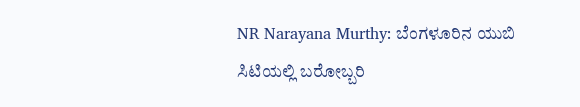NR Narayana Murthy: ಬೆಂಗಳೂರಿನ ಯುಬಿ ಸಿಟಿಯಲ್ಲಿ ಬರೋಬ್ಬರಿ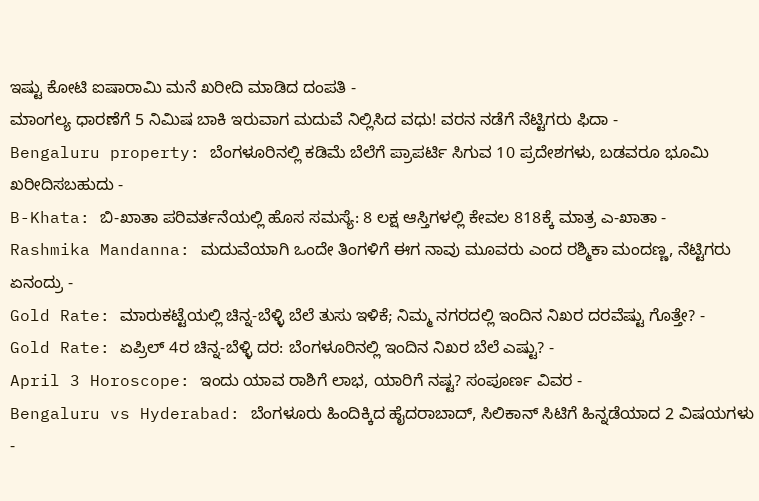ಇಷ್ಟು ಕೋಟಿ ಐಷಾರಾಮಿ ಮನೆ ಖರೀದಿ ಮಾಡಿದ ದಂಪತಿ -
ಮಾಂಗಲ್ಯ ಧಾರಣೆಗೆ 5 ನಿಮಿಷ ಬಾಕಿ ಇರುವಾಗ ಮದುವೆ ನಿಲ್ಲಿಸಿದ ವಧು! ವರನ ನಡೆಗೆ ನೆಟ್ಟಿಗರು ಫಿದಾ -
Bengaluru property: ಬೆಂಗಳೂರಿನಲ್ಲಿ ಕಡಿಮೆ ಬೆಲೆಗೆ ಪ್ರಾಪರ್ಟಿ ಸಿಗುವ 10 ಪ್ರದೇಶಗಳು, ಬಡವರೂ ಭೂಮಿ ಖರೀದಿಸಬಹುದು -
B-Khata: ಬಿ-ಖಾತಾ ಪರಿವರ್ತನೆಯಲ್ಲಿ ಹೊಸ ಸಮಸ್ಯೆ: 8 ಲಕ್ಷ ಆಸ್ತಿಗಳಲ್ಲಿ ಕೇವಲ 818ಕ್ಕೆ ಮಾತ್ರ ಎ-ಖಾತಾ -
Rashmika Mandanna: ಮದುವೆಯಾಗಿ ಒಂದೇ ತಿಂಗಳಿಗೆ ಈಗ ನಾವು ಮೂವರು ಎಂದ ರಶ್ಮಿಕಾ ಮಂದಣ್ಣ, ನೆಟ್ಟಿಗರು ಏನಂದ್ರು -
Gold Rate: ಮಾರುಕಟ್ಟೆಯಲ್ಲಿ ಚಿನ್ನ-ಬೆಳ್ಳಿ ಬೆಲೆ ತುಸು ಇಳಿಕೆ; ನಿಮ್ಮ ನಗರದಲ್ಲಿ ಇಂದಿನ ನಿಖರ ದರವೆಷ್ಟು ಗೊತ್ತೇ? -
Gold Rate: ಏಪ್ರಿಲ್ 4ರ ಚಿನ್ನ-ಬೆಳ್ಳಿ ದರ: ಬೆಂಗಳೂರಿನಲ್ಲಿ ಇಂದಿನ ನಿಖರ ಬೆಲೆ ಎಷ್ಟು? -
April 3 Horoscope: ಇಂದು ಯಾವ ರಾಶಿಗೆ ಲಾಭ, ಯಾರಿಗೆ ನಷ್ಟ? ಸಂಪೂರ್ಣ ವಿವರ -
Bengaluru vs Hyderabad: ಬೆಂಗಳೂರು ಹಿಂದಿಕ್ಕಿದ ಹೈದರಾಬಾದ್, ಸಿಲಿಕಾನ್ ಸಿಟಿಗೆ ಹಿನ್ನಡೆಯಾದ 2 ವಿಷಯಗಳು -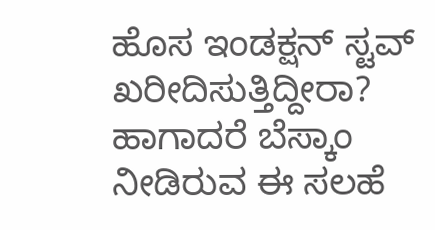ಹೊಸ ಇಂಡಕ್ಷನ್ ಸ್ಟವ್ ಖರೀದಿಸುತ್ತಿದ್ದೀರಾ? ಹಾಗಾದರೆ ಬೆಸ್ಕಾಂ ನೀಡಿರುವ ಈ ಸಲಹೆ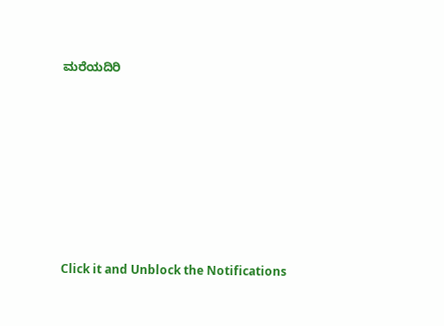ಮರೆಯದಿರಿ












Click it and Unblock the Notifications